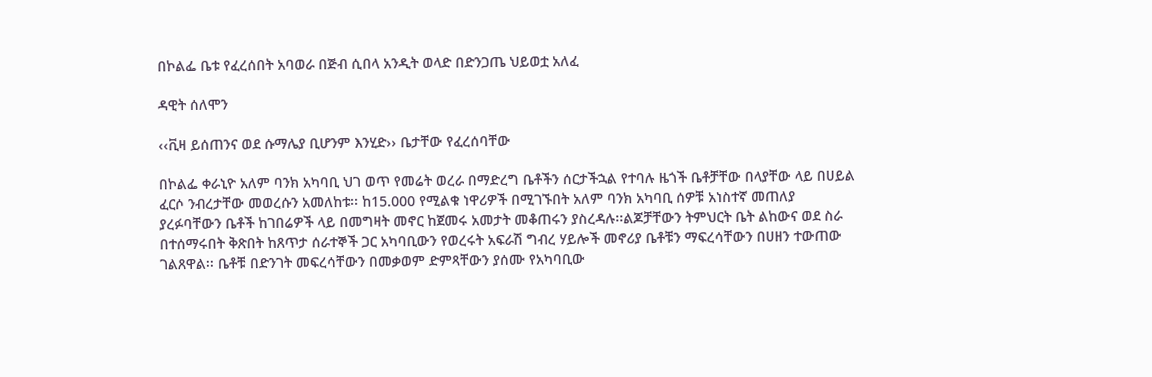በኮልፌ ቤቱ የፈረሰበት አባወራ በጅብ ሲበላ አንዲት ወላድ በድንጋጤ ህይወቷ አለፈ

ዳዊት ሰለሞን

‹‹ቪዛ ይሰጠንና ወደ ሱማሌያ ቢሆንም እንሂድ›› ቤታቸው የፈረሰባቸው

በኮልፌ ቀራኒዮ አለም ባንክ አካባቢ ህገ ወጥ የመሬት ወረራ በማድረግ ቤቶችን ሰርታችኋል የተባሉ ዜጎች ቤቶቻቸው በላያቸው ላይ በሀይል ፈርሶ ንብረታቸው መወረሱን አመለከቱ፡፡ ከ15.000 የሚልቁ ነዋሪዎች በሚገኙበት አለም ባንክ አካባቢ ሰዎቹ አነስተኛ መጠለያ ያረፉባቸውን ቤቶች ከገበሬዎች ላይ በመግዛት መኖር ከጀመሩ አመታት መቆጠሩን ያስረዳሉ፡፡ልጆቻቸውን ትምህርት ቤት ልከውና ወደ ስራ በተሰማሩበት ቅጽበት ከጸጥታ ሰራተኞች ጋር አካባቢውን የወረሩት አፍራሽ ግብረ ሃይሎች መኖሪያ ቤቶቹን ማፍረሳቸውን በሀዘን ተውጠው ገልጸዋል፡፡ ቤቶቹ በድንገት መፍረሳቸውን በመቃወም ድምጻቸውን ያሰሙ የአካባቢው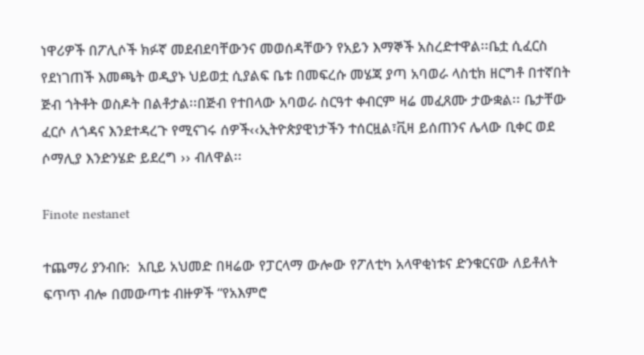ነዋሪዎች በፖሊሶች ክፉኛ መደብደባቸውንና መወሰዳቸውን የአይን እማኞች አስረድተዋል፡፡ቤቷ ሲፈርስ የደነገጠች እመጫት ወዲያኑ ህይወቷ ሲያልፍ ቤቱ በመፍረሱ መሄጃ ያጣ አባወራ ላስቲክ ዘርግቶ በተኛበት ጅብ ጎትቶት ወስዶት በልቶታል፡፡በጅብ የተበላው አባወራ ስርዓተ ቀብርም ዛሬ መፈጸሙ ታውቋል፡፡ ቤታቸው ፈርሶ ለጎዳና እንደተዳረጉ የሚናገሩ ሰዎች‹‹ኢትዮጵያዊነታችን ተሰርዟል፣ቪዛ ይሰጠንና ሌላው ቢቀር ወደ ሶማሊያ እንድንሄድ ይደረግ ›› ብለዋል፡፡

Finote nestanet

ተጨማሪ ያንብቡ:  አቢይ አህመድ በዛሬው የፓርላማ ውሎው የፖለቲካ አላዋቂነቱና ድንቁርናው ለይቶለት ፍጥጥ ብሎ በመውጣቱ ብዙዎች “የአእምሮ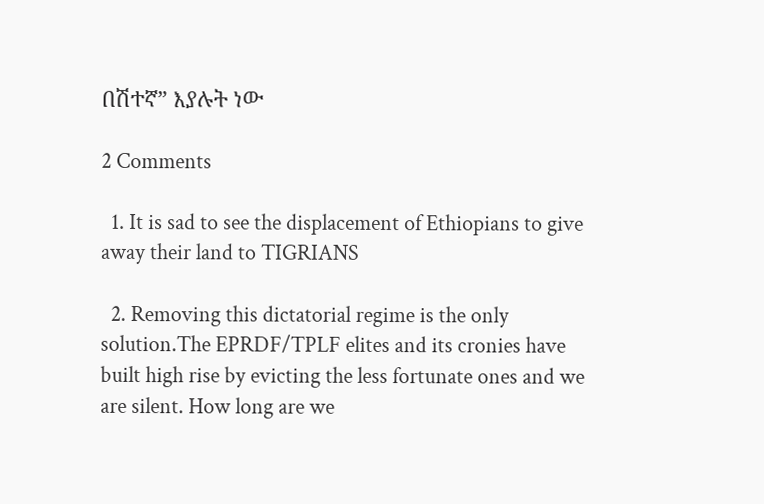በሽተኛ” እያሉት ነው

2 Comments

  1. It is sad to see the displacement of Ethiopians to give away their land to TIGRIANS

  2. Removing this dictatorial regime is the only solution.The EPRDF/TPLF elites and its cronies have built high rise by evicting the less fortunate ones and we are silent. How long are we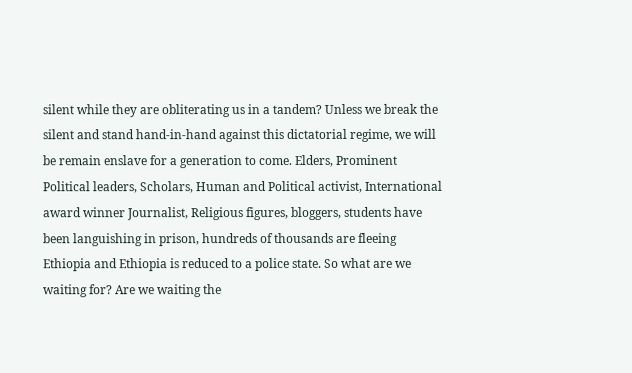silent while they are obliterating us in a tandem? Unless we break the silent and stand hand-in-hand against this dictatorial regime, we will be remain enslave for a generation to come. Elders, Prominent Political leaders, Scholars, Human and Political activist, International award winner Journalist, Religious figures, bloggers, students have been languishing in prison, hundreds of thousands are fleeing Ethiopia and Ethiopia is reduced to a police state. So what are we waiting for? Are we waiting the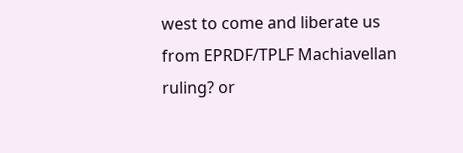west to come and liberate us from EPRDF/TPLF Machiavellan ruling? or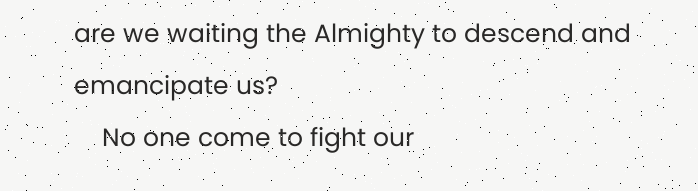are we waiting the Almighty to descend and emancipate us?
    No one come to fight our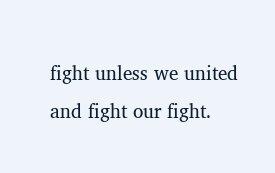fight unless we united and fight our fight.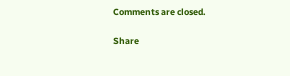Comments are closed.

Share